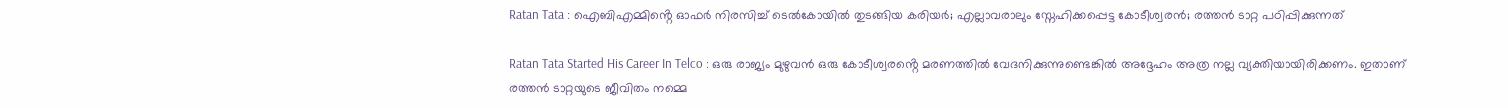Ratan Tata : ഐബിഎമ്മിൻ്റെ ഓഫർ നിരസിച്ച് ടെൽകോയിൽ തുടങ്ങിയ കരിയർ; എല്ലാവരാലും സ്നേഹിക്കപ്പെട്ട കോടീശ്വരൻ; രത്തൻ ടാറ്റ പഠിപ്പിക്കുന്നത്

Ratan Tata Started His Career In Telco : ഒരു രാജ്യം മുഴുവൻ ഒരു കോടീശ്വരൻ്റെ മരണത്തിൽ വേദനിക്കുന്നുണ്ടെങ്കിൽ അദ്ദേഹം അത്ര നല്ല വ്യക്തിയായിരിക്കണം. ഇതാണ് രത്തൻ ടാറ്റയുടെ ജീവിതം നമ്മെ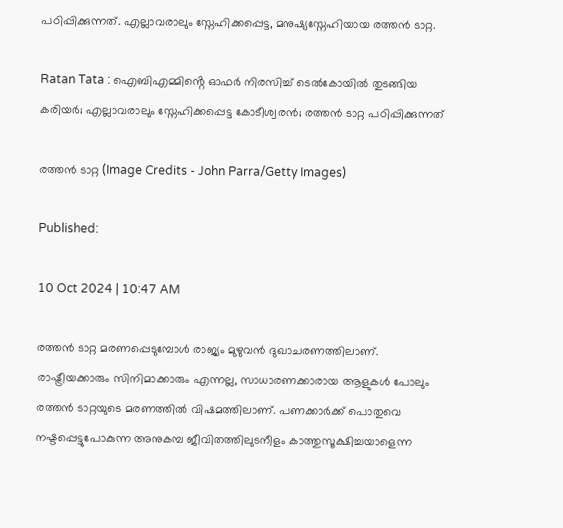പഠിപ്പിക്കുന്നത്. എല്ലാവരാലും സ്നേഹിക്കപ്പെട്ട, മനുഷ്യസ്നേഹിയായ രത്തൻ ടാറ്റ.

Ratan Tata : ഐബിഎമ്മിൻ്റെ ഓഫർ നിരസിച്ച് ടെൽകോയിൽ തുടങ്ങിയ കരിയർ; എല്ലാവരാലും സ്നേഹിക്കപ്പെട്ട കോടീശ്വരൻ; രത്തൻ ടാറ്റ പഠിപ്പിക്കുന്നത്

രത്തൻ ടാറ്റ (Image Credits - John Parra/Getty Images)

Published:

10 Oct 2024 | 10:47 AM

രത്തൻ ടാറ്റ മരണപ്പെടുമ്പോൾ രാജ്യം മുഴുവൻ ദുഖാചരണത്തിലാണ്. രാഷ്ട്രീയക്കാരും സിനിമാക്കാരും എന്നല്ല, സാധാരണക്കാരായ ആളുകൾ പോലും രത്തൻ ടാറ്റയുടെ മരണത്തിൽ വിഷമത്തിലാണ്. പണക്കാർക്ക് പൊതുവെ നഷ്ടപ്പെട്ടുപോകുന്ന അനുകമ്പ ജീവിതത്തിലുടനീളം കാത്തുസൂക്ഷിച്ചയാളെന്ന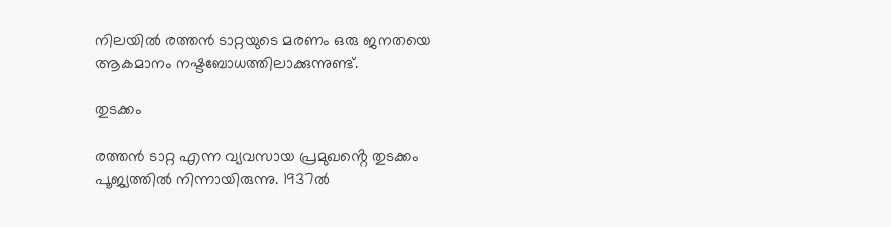നിലയിൽ രത്തൻ ടാറ്റയുടെ മരണം ഒരു ജനതയെ ആകമാനം നഷ്ടബോധത്തിലാക്കുന്നുണ്ട്.

തുടക്കം

രത്തൻ ടാറ്റ എന്ന വ്യവസായ പ്രമുഖൻ്റെ തുടക്കം പൂജ്യത്തിൽ നിന്നായിരുന്നു. 1937ൽ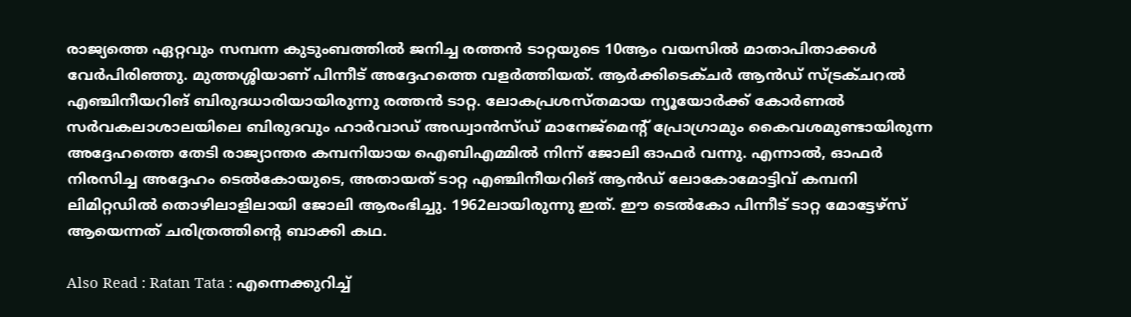രാജ്യത്തെ ഏറ്റവും സമ്പന്ന കുടുംബത്തിൽ ജനിച്ച രത്തൻ ടാറ്റയുടെ 10ആം വയസിൽ മാതാപിതാക്കൾ വേർപിരിഞ്ഞു. മുത്തശ്ശിയാണ് പിന്നീട് അദ്ദേഹത്തെ വളർത്തിയത്. ആർക്കിടെക്ചർ ആൻഡ് സ്ട്രക്ചറൽ എഞ്ചിനീയറിങ് ബിരുദധാരിയായിരുന്നു രത്തൻ ടാറ്റ. ലോകപ്രശസ്തമായ ന്യൂയോർക്ക് കോർണൽ സർവകലാശാലയിലെ ബിരുദവും ഹാർവാഡ് അഡ്വാൻസ്ഡ് മാനേജ്മെൻ്റ് പ്രോഗ്രാമും കൈവശമുണ്ടായിരുന്ന അദ്ദേഹത്തെ തേടി രാജ്യാന്തര കമ്പനിയായ ഐബിഎമ്മിൽ നിന്ന് ജോലി ഓഫർ വന്നു. എന്നാൽ, ഓഫർ നിരസിച്ച അദ്ദേഹം ടെൽകോയുടെ, അതായത് ടാറ്റ എഞ്ചിനീയറിങ് ആൻഡ് ലോകോമോട്ടിവ് കമ്പനി ലിമിറ്റഡിൽ തൊഴിലാളിലായി ജോലി ആരംഭിച്ചു. 1962ലായിരുന്നു ഇത്. ഈ ടെൽകോ പിന്നീട് ടാറ്റ മോട്ടേഴ്സ് ആയെന്നത് ചരിത്രത്തിൻ്റെ ബാക്കി കഥ.

Also Read : Ratan Tata : എന്നെക്കുറിച്ച്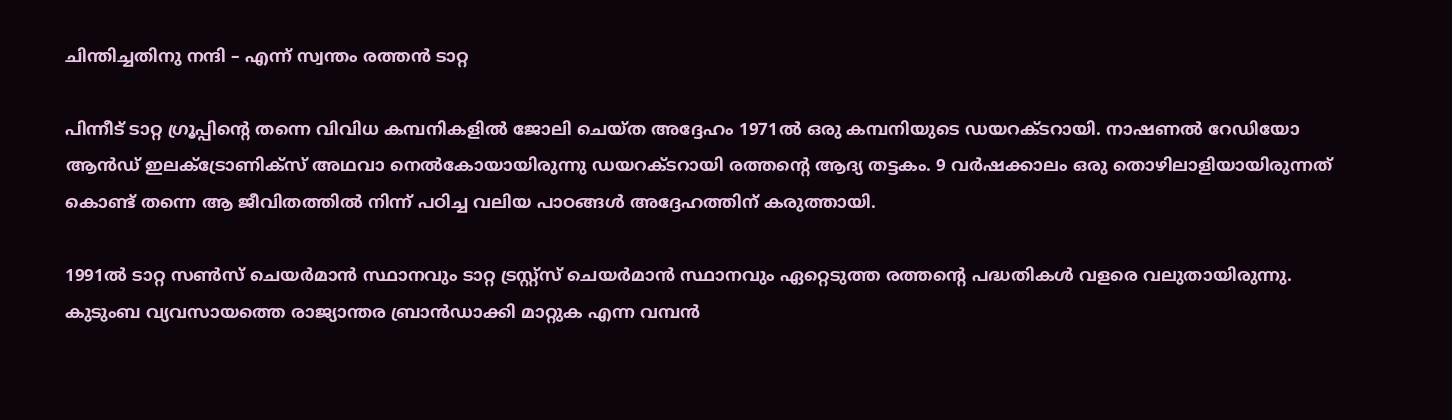ചിന്തിച്ചതിനു നന്ദി – എന്ന് സ്വന്തം രത്തൻ ടാറ്റ

പിന്നീട് ടാറ്റ ഗ്രൂപ്പിൻ്റെ തന്നെ വിവിധ കമ്പനികളിൽ ജോലി ചെയ്ത അദ്ദേഹം 1971ൽ ഒരു കമ്പനിയുടെ ഡയറക്ടറായി. നാഷണൽ റേഡിയോ ആൻഡ് ഇലക്ട്രോണിക്സ് അഥവാ നെൽകോയായിരുന്നു ഡയറക്ടറായി രത്തൻ്റെ ആദ്യ തട്ടകം. 9 വർഷക്കാലം ഒരു തൊഴിലാളിയായിരുന്നത് കൊണ്ട് തന്നെ ആ ജീവിതത്തിൽ നിന്ന് പഠിച്ച വലിയ പാഠങ്ങൾ അദ്ദേഹത്തിന് കരുത്തായി.

1991ൽ ടാറ്റ സൺസ് ചെയർമാൻ സ്ഥാനവും ടാറ്റ ട്രസ്റ്റ്സ് ചെയർമാൻ സ്ഥാനവും ഏറ്റെടുത്ത രത്തൻ്റെ പദ്ധതികൾ വളരെ വലുതായിരുന്നു. കുടുംബ വ്യവസായത്തെ രാജ്യാന്തര ബ്രാൻഡാക്കി മാറ്റുക എന്ന വമ്പൻ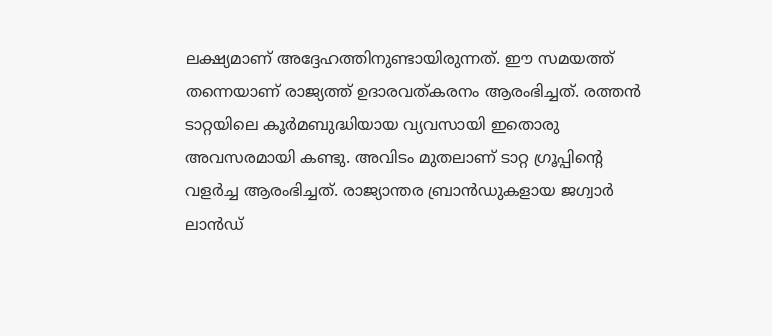ലക്ഷ്യമാണ് അദ്ദേഹത്തിനുണ്ടായിരുന്നത്. ഈ സമയത്ത് തന്നെയാണ് രാജ്യത്ത് ഉദാരവത്കരനം ആരംഭിച്ചത്. രത്തൻ ടാറ്റയിലെ കൂർമബുദ്ധിയായ വ്യവസായി ഇതൊരു അവസരമായി കണ്ടു. അവിടം മുതലാണ് ടാറ്റ ഗ്രൂപ്പിൻ്റെ വളർച്ച ആരംഭിച്ചത്. രാജ്യാന്തര ബ്രാൻഡുകളായ ജഗ്വാർ ലാൻഡ്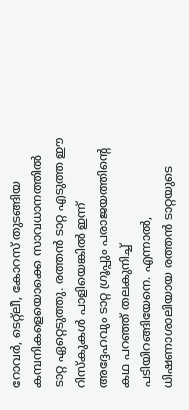റോവർ, ടെറ്റ്ലീ, കോറസ് തുടങ്ങിയ കമ്പനികളെയൊക്കെ സാവധാനത്തിൽ ടാറ്റ ഏറ്റെടുത്തു. രത്തൻ ടാറ്റ എടുത്ത ഈ റിസ്കുകൾ പാളിയെങ്കിൽ ഇന്ന് അദ്ദേഹവും ടാറ്റ ഗ്രൂപ്പും പരാജയത്തിൻ്റെ കഥ പറഞ്ഞ് തലകുനിച്ച് പടിയിറങ്ങിയേനെ. എന്നാൽ, ധിഷണാശാലിയായ രത്തൻ ടാറ്റയുടെ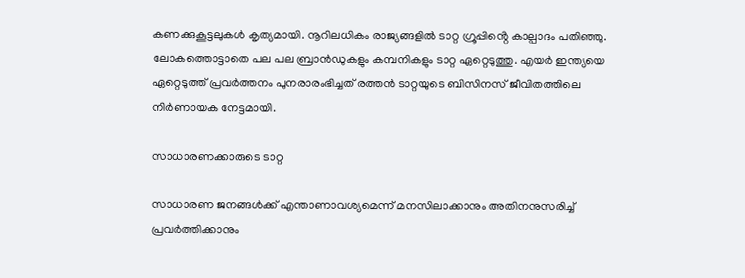കണക്കുകൂട്ടലുകൾ കൃത്യമായി. നൂറിലധികം രാജ്യങ്ങളിൽ ടാറ്റ ഗ്രൂപ്പിൻ്റെ കാല്പാദം പതിഞ്ഞു. ലോകത്തൊട്ടാതെ പല പല ബ്രാൻഡുകളും കമ്പനികളും ടാറ്റ ഏറ്റെടുത്തു. എയർ ഇന്ത്യയെ ഏറ്റെടുത്ത് പ്രവർത്തനം പുനരാരംഭിച്ചത് രത്തൻ ടാറ്റയുടെ ബിസിനസ് ജീവിതത്തിലെ നിർണായക നേട്ടമായി.

സാധാരണക്കാരുടെ ടാറ്റ

സാധാരണ ജനങ്ങൾക്ക് എന്താണാവശ്യമെന്ന് മനസിലാക്കാനും അതിനനുസരിച്ച് പ്രവർത്തിക്കാനും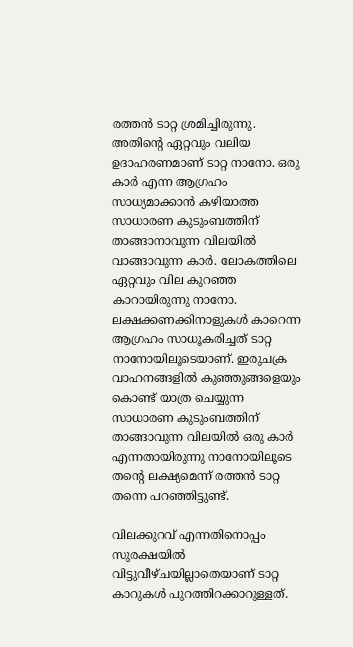രത്തൻ ടാറ്റ ശ്രമിച്ചിരുന്നു. അതിൻ്റെ ഏറ്റവും വലിയ ഉദാഹരണമാണ് ടാറ്റ നാനോ. ഒരു കാർ എന്ന ആഗ്രഹം സാധ്യമാക്കാൻ കഴിയാത്ത സാധാരണ കുടുംബത്തിന് താങ്ങാനാവുന്ന വിലയിൽ വാങ്ങാവുന്ന കാർ. ലോകത്തിലെ ഏറ്റവും വില കുറഞ്ഞ കാറായിരുന്നു നാനോ. ലക്ഷക്കണക്കിനാളുകൾ കാറെന്ന ആഗ്രഹം സാധൂകരിച്ചത് ടാറ്റ നാനോയിലൂടെയാണ്. ഇരുചക്ര വാഹനങ്ങളിൽ കുഞ്ഞുങ്ങളെയും കൊണ്ട് യാത്ര ചെയ്യുന്ന സാധാരണ കുടുംബത്തിന് താങ്ങാവുന്ന വിലയിൽ ഒരു കാർ എന്നതായിരുന്നു നാനോയിലൂടെ തൻ്റെ ലക്ഷ്യമെന്ന് രത്തൻ ടാറ്റ തന്നെ പറഞ്ഞിട്ടുണ്ട്.

വിലക്കുറവ് എന്നതിനൊപ്പം സുരക്ഷയിൽ വിട്ടുവീഴ്ചയില്ലാതെയാണ് ടാറ്റ കാറുകൾ പുറത്തിറക്കാറുള്ളത്.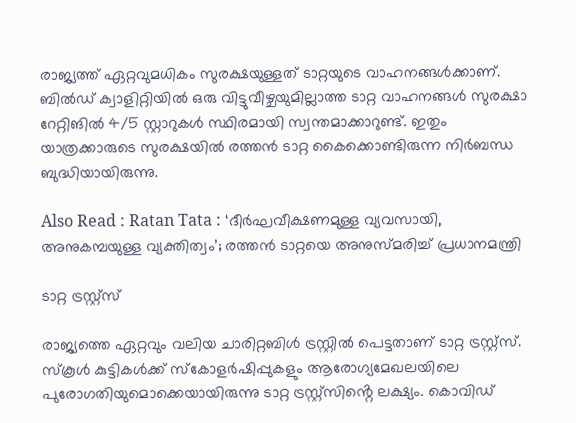രാജ്യത്ത് ഏറ്റവുമധികം സുരക്ഷയുള്ളത് ടാറ്റയുടെ വാഹനങ്ങൾക്കാണ്. ബിൽഡ് ക്വാളിറ്റിയിൽ ഒരു വിട്ടുവീഴ്ചയുമില്ലാത്ത ടാറ്റ വാഹനങ്ങൾ സുരക്ഷാ റേറ്റിങിൽ 4/5 സ്റ്റാറുകൾ സ്ഥിരമായി സ്വന്തമാക്കാറുണ്ട്. ഇതും യാത്രക്കാരുടെ സുരക്ഷയിൽ രത്തൻ ടാറ്റ കൈക്കൊണ്ടിരുന്ന നിർബന്ധ ബുദ്ധിയായിരുന്നു.

Also Read : Ratan Tata : ‘ദീർഘവീക്ഷണമുള്ള വ്യവസായി, അനുകമ്പയുള്ള വ്യക്തിത്വം’; രത്തൻ ടാറ്റയെ അനുസ്മരിച്ച് പ്രധാനമന്ത്രി

ടാറ്റ ട്രസ്റ്റ്സ്

രാജ്യത്തെ ഏറ്റവും വലിയ ചാരിറ്റബിൾ ട്രസ്റ്റിൽ പെട്ടതാണ് ടാറ്റ ട്രസ്റ്റ്സ്. സ്കൂൾ കുട്ടികൾക്ക് സ്കോളർഷിപ്പുകളും ആരോഗ്യമേഖലയിലെ പുരോഗതിയുമൊക്കെയായിരുന്നു ടാറ്റ ട്രസ്റ്റ്സിൻ്റെ ലക്ഷ്യം. കൊവിഡ്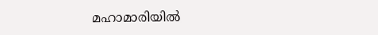മഹാമാരിയിൽ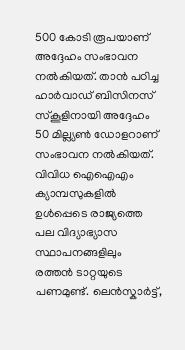500 കോടി രൂപയാണ് അദ്ദേഹം സംഭാവന നൽകിയത്. താൻ പഠിച്ച ഹാർവാഡ് ബിസിനസ് സ്കൂളിനായി അദ്ദേഹം 50 മില്ല്യൺ ഡോളറാണ് സംഭാവന നൽകിയത്. വിവിധ ഐഐഎം ക്യാമ്പസുകളിൽ ഉൾപ്പെടെ രാജ്യത്തെ പല വിദ്യാഭ്യാസ സ്ഥാപനങ്ങളിലും രത്തൻ ടാറ്റയുടെ പണമുണ്ട്. ലെൻസ്കാർട്ട്,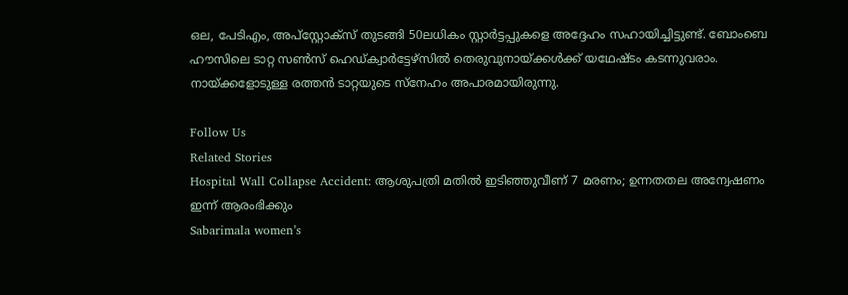ഒല, പേടിഎം, അപ്സ്റ്റോക്സ് തുടങ്ങി 50ലധികം സ്റ്റാർട്ടപ്പുകളെ അദ്ദേഹം സഹായിച്ചിട്ടുണ്ട്. ബോംബെ ഹൗസിലെ ടാറ്റ സൺസ് ഹെഡ്ക്വാർട്ടേഴ്സിൽ തെരുവുനായ്ക്കൾക്ക് യഥേഷ്ടം കടന്നുവരാം. നായ്ക്കളോടുള്ള രത്തൻ ടാറ്റയുടെ സ്നേഹം അപാരമായിരുന്നു.

Follow Us
Related Stories
Hospital Wall Collapse Accident: ആശുപത്രി മതിൽ ഇടിഞ്ഞുവീണ് 7 മരണം; ഉന്നതതല അന്വേഷണം ഇന്ന് ആരംഭിക്കും
Sabarimala women’s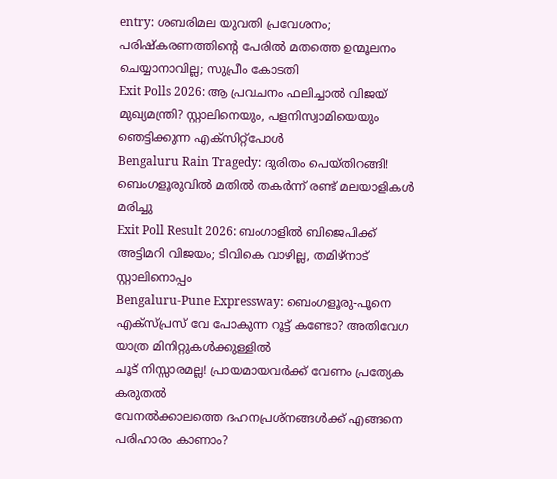entry: ശബരിമല യുവതി പ്രവേശനം; പരിഷ്കരണത്തിന്റെ പേരിൽ മതത്തെ ഉന്മൂലനം ചെയ്യാനാവില്ല; സുപ്രീം കോടതി
Exit Polls 2026: ആ പ്രവചനം ഫലിച്ചാല്‍ വിജയ് മുഖ്യമന്ത്രി? സ്റ്റാലിനെയും, പളനിസ്വാമിയെയും ഞെട്ടിക്കുന്ന എക്‌സിറ്റ്‌പോള്‍
Bengaluru Rain Tragedy: ദുരിതം പെയ്തിറങ്ങി! ബെംഗളൂരുവില്‍ മതില്‍ തകര്‍ന്ന് രണ്ട് മലയാളികള്‍ മരിച്ചു
Exit Poll Result 2026: ബംഗാളില്‍ ബിജെപിക്ക് അട്ടിമറി വിജയം; ടിവികെ വാഴില്ല, തമിഴ്‌നാട് സ്റ്റാലിനൊപ്പം
Bengaluru-Pune Expressway: ബെംഗളൂരു-പൂനെ എക്‌സ്പ്രസ് വേ പോകുന്ന റൂട്ട് കണ്ടോ? അതിവേഗ യാത്ര മിനിറ്റുകള്‍ക്കുള്ളില്‍
ചൂട് നിസ്സാരമല്ല! പ്രായമായവർക്ക് വേണം പ്രത്യേക കരുതൽ
വേനൽക്കാലത്തെ ദഹനപ്രശ്നങ്ങൾക്ക് എങ്ങനെ പരിഹാരം കാണാം?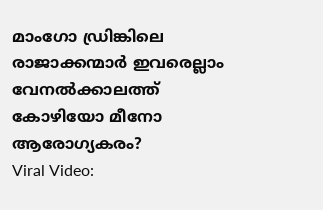മാംഗോ ഡ്രിങ്കിലെ രാജാക്കന്മാർ ഇവരെല്ലാം
വേനൽക്കാലത്ത് കോഴിയോ മീനോ ആരോഗ്യകരം?
Viral Video: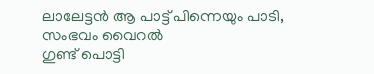ലാലേട്ടൻ ആ പാട്ട് പിന്നെയും പാടി, സംഭവം വൈറൽ
ഗുണ്ട് പൊട്ടി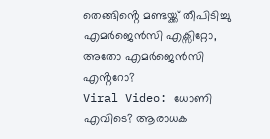തെങ്ങിൻ്റെ മണ്ടയ്ക്ക് തീപിടിച്ചു
എമർജെൻസി എക്സിറ്റോ, അതോ എമർജെൻസി എൻ്ററോ?
Viral Video: ധോണി എവിടെ? ആരാധക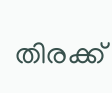തിരക്ക്